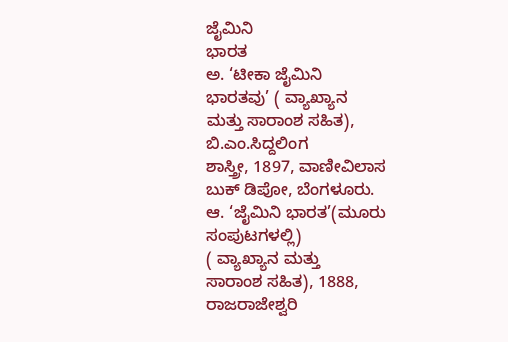ಜೈಮಿನಿ
ಭಾರತ
ಅ. ‘ಟೀಕಾ ಜೈಮಿನಿ
ಭಾರತವು’ ( ವ್ಯಾಖ್ಯಾನ
ಮತ್ತು ಸಾರಾಂಶ ಸಹಿತ),
ಬಿ.ಎಂ.ಸಿದ್ದಲಿಂಗ
ಶಾಸ್ತ್ರೀ, 1897, ವಾಣೀವಿಲಾಸ
ಬುಕ್ ಡಿಪೋ, ಬೆಂಗಳೂರು.
ಆ. ‘ಜೈಮಿನಿ ಭಾರತ’(ಮೂರು ಸಂಪುಟಗಳಲ್ಲಿ)
( ವ್ಯಾಖ್ಯಾನ ಮತ್ತು
ಸಾರಾಂಶ ಸಹಿತ), 1888,
ರಾಜರಾಜೇಶ್ವರಿ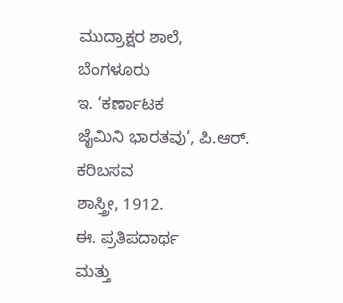ಮುದ್ರಾಕ್ಷರ ಶಾಲೆ,
ಬೆಂಗಳೂರು
ಇ. ‘ಕರ್ಣಾಟಕ
ಜೈಮಿನಿ ಭಾರತವು’, ಪಿ.ಆರ್. ಕರಿಬಸವ
ಶಾಸ್ತ್ರೀ, 1912.
ಈ. ಪ್ರತಿಪದಾರ್ಥ
ಮತ್ತು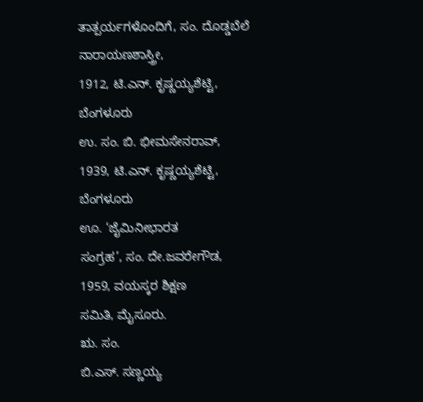ತಾತ್ಪರ್ಯಗಳೊಂದಿಗೆ, ಸಂ. ದೊಡ್ಡಬೆಲೆ
ನಾರಾಯಣಶಾಸ್ತ್ರೀ,
1912, ಟಿ.ಎನ್. ಕೃಷ್ಣಯ್ಯಶೆಟ್ಟಿ,
ಬೆಂಗಳೂರು
ಉ. ಸಂ. ಬಿ. ಭೀಮಸೇನರಾವ್,
1939, ಟಿ.ಎನ್. ಕೃಷ್ಣಯ್ಯಶೆಟ್ಟಿ,
ಬೆಂಗಳೂರು
ಊ. ‘ಜೈಮಿನೀಭಾರತ
ಸಂಗ್ರಹ’, ಸಂ. ದೇ.ಜವರೇಗೌಡ,
1959, ವಯಸ್ಕರ ಶಿಕ್ಷಣ
ಸಮಿತಿ, ಮೈಸೂರು.
ಋ. ಸಂ.
ಬಿ.ಎಸ್. ಸಣ್ಣಯ್ಯ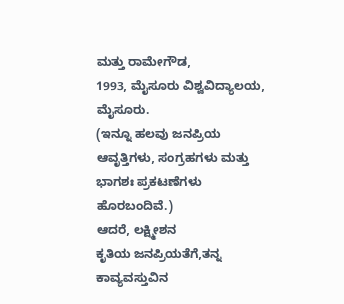ಮತ್ತು ರಾಮೇಗೌಡ,
1993, ಮೈಸೂರು ವಿಶ್ವವಿದ್ಯಾಲಯ,
ಮೈಸೂರು.
(ಇನ್ನೂ ಹಲವು ಜನಪ್ರಿಯ ಆವೃತ್ತಿಗಳು, ಸಂಗ್ರಹಗಳು ಮತ್ತು ಭಾಗಶಃ ಪ್ರಕಟಣೆಗಳು ಹೊರಬಂದಿವೆ.)
ಆದರೆ, ಲಕ್ಷ್ಮೀಶನ
ಕೃತಿಯ ಜನಪ್ರಿಯತೆಗೆ,ತನ್ನ
ಕಾವ್ಯವಸ್ತುವಿನ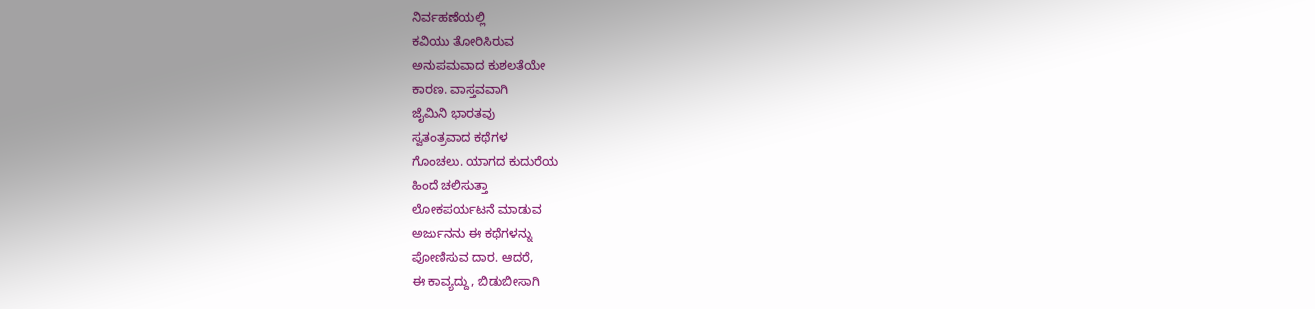ನಿರ್ವಹಣೆಯಲ್ಲಿ
ಕವಿಯು ತೋರಿಸಿರುವ
ಅನುಪಮವಾದ ಕುಶಲತೆಯೇ
ಕಾರಣ. ವಾಸ್ತವವಾಗಿ
ಜೈಮಿನಿ ಭಾರತವು
ಸ್ವತಂತ್ರವಾದ ಕಥೆಗಳ
ಗೊಂಚಲು. ಯಾಗದ ಕುದುರೆಯ
ಹಿಂದೆ ಚಲಿಸುತ್ತಾ
ಲೋಕಪರ್ಯಟನೆ ಮಾಡುವ
ಅರ್ಜುನನು ಈ ಕಥೆಗಳನ್ನು
ಪೋಣಿಸುವ ದಾರ. ಆದರೆ,
ಈ ಕಾವ್ಯದ್ದು, ಬಿಡುಬೀಸಾಗಿ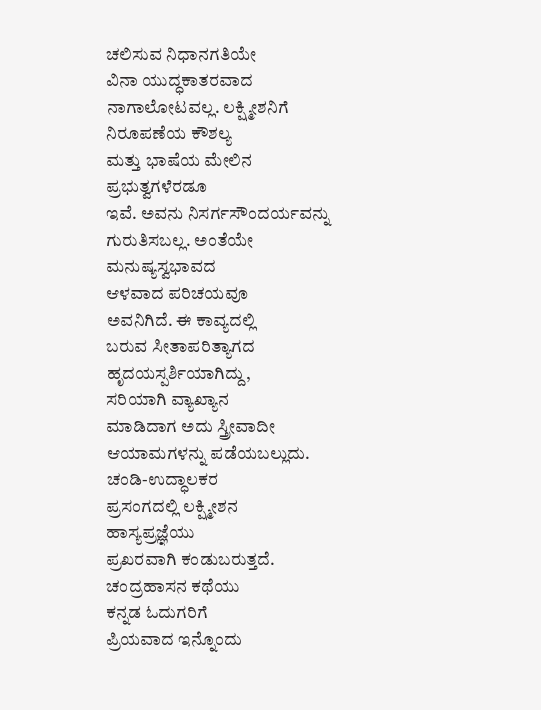ಚಲಿಸುವ ನಿಧಾನಗತಿಯೇ
ವಿನಾ ಯುದ್ಧಕಾತರವಾದ
ನಾಗಾಲೋಟವಲ್ಲ. ಲಕ್ಷ್ಮೀಶನಿಗೆ
ನಿರೂಪಣೆಯ ಕೌಶಲ್ಯ
ಮತ್ತು ಭಾಷೆಯ ಮೇಲಿನ
ಪ್ರಭುತ್ವಗಳೆರಡೂ
ಇವೆ. ಅವನು ನಿಸರ್ಗಸೌಂದರ್ಯವನ್ನು
ಗುರುತಿಸಬಲ್ಲ. ಅಂತೆಯೇ
ಮನುಷ್ಯಸ್ವಭಾವದ
ಆಳವಾದ ಪರಿಚಯವೂ
ಅವನಿಗಿದೆ. ಈ ಕಾವ್ಯದಲ್ಲಿ
ಬರುವ ಸೀತಾಪರಿತ್ಯಾಗದ
ಹೃದಯಸ್ಪರ್ಶಿಯಾಗಿದ್ದು,
ಸರಿಯಾಗಿ ವ್ಯಾಖ್ಯಾನ
ಮಾಡಿದಾಗ ಅದು ಸ್ತ್ರೀವಾದೀ
ಆಯಾಮಗಳನ್ನು ಪಡೆಯಬಲ್ಲುದು.
ಚಂಡಿ-ಉದ್ಧಾಲಕರ
ಪ್ರಸಂಗದಲ್ಲಿ ಲಕ್ಷ್ಮೀಶನ
ಹಾಸ್ಯಪ್ರಜ್ಞೆಯು
ಪ್ರಖರವಾಗಿ ಕಂಡುಬರುತ್ತದೆ.
ಚಂದ್ರಹಾಸನ ಕಥೆಯು
ಕನ್ನಡ ಓದುಗರಿಗೆ
ಪ್ರಿಯವಾದ ಇನ್ನೊಂದು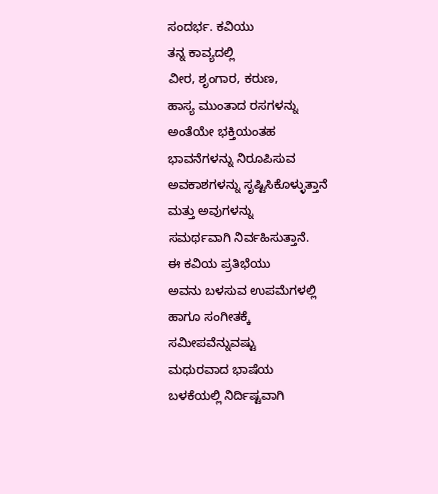ಸಂದರ್ಭ. ಕವಿಯು
ತನ್ನ ಕಾವ್ಯದಲ್ಲಿ
ವೀರ, ಶೃಂಗಾರ, ಕರುಣ,
ಹಾಸ್ಯ ಮುಂತಾದ ರಸಗಳನ್ನು
ಅಂತೆಯೇ ಭಕ್ತಿಯಂತಹ
ಭಾವನೆಗಳನ್ನು ನಿರೂಪಿಸುವ
ಅವಕಾಶಗಳನ್ನು ಸೃಷ್ಟಿಸಿಕೊಳ್ಳುತ್ತಾನೆ
ಮತ್ತು ಅವುಗಳನ್ನು
ಸಮರ್ಥವಾಗಿ ನಿರ್ವಹಿಸುತ್ತಾನೆ.
ಈ ಕವಿಯ ಪ್ರತಿಭೆಯು
ಅವನು ಬಳಸುವ ಉಪಮೆಗಳಲ್ಲಿ
ಹಾಗೂ ಸಂಗೀತಕ್ಕೆ
ಸಮೀಪವೆನ್ನುವಷ್ಟು
ಮಧುರವಾದ ಭಾಷೆಯ
ಬಳಕೆಯಲ್ಲಿ ನಿರ್ದಿಷ್ಟವಾಗಿ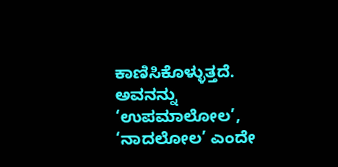ಕಾಣಿಸಿಕೊಳ್ಳುತ್ತದೆ.
ಅವನನ್ನು ‘ಉಪಮಾಲೋಲ’, ‘ನಾದಲೋಲ’ ಎಂದೇ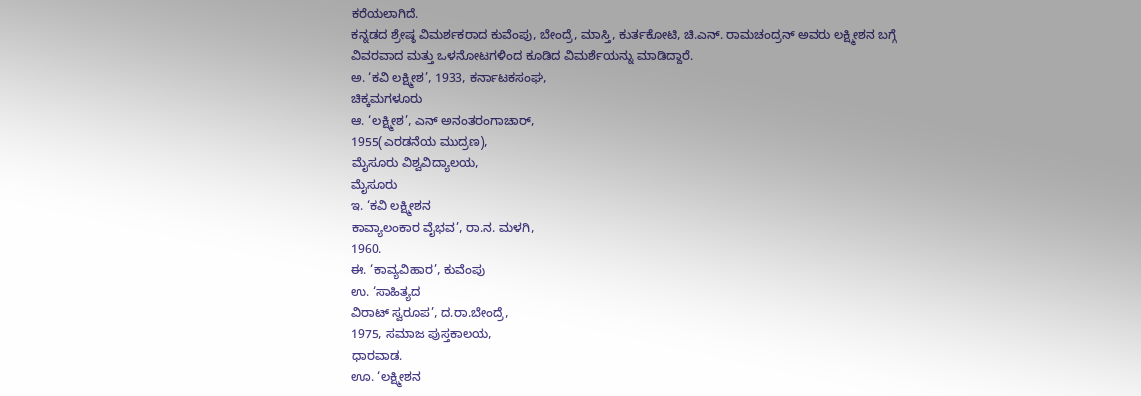ಕರೆಯಲಾಗಿದೆ.
ಕನ್ನಡದ ಶ್ರೇಷ್ಠ ವಿಮರ್ಶಕರಾದ ಕುವೆಂಪು, ಬೇಂದ್ರೆ, ಮಾಸ್ತಿ, ಕುರ್ತಕೋಟಿ, ಚಿ.ಎನ್. ರಾಮಚಂದ್ರನ್ ಅವರು ಲಕ್ಷ್ಮೀಶನ ಬಗ್ಗೆ ವಿವರವಾದ ಮತ್ತು ಒಳನೋಟಗಳಿಂದ ಕೂಡಿದ ವಿಮರ್ಶೆಯನ್ನು ಮಾಡಿದ್ದಾರೆ.
ಅ. ‘ಕವಿ ಲಕ್ಷ್ಮೀಶ’, 1933, ಕರ್ನಾಟಕಸಂಘ,
ಚಿಕ್ಕಮಗಳೂರು
ಆ. ‘ಲಕ್ಷ್ಮೀಶ’, ಎನ್ ಅನಂತರಂಗಾಚಾರ್,
1955(ಎರಡನೆಯ ಮುದ್ರಣ),
ಮೈಸೂರು ವಿಶ್ವವಿದ್ಯಾಲಯ,
ಮೈಸೂರು
ಇ. ‘ಕವಿ ಲಕ್ಷ್ಮೀಶನ
ಕಾವ್ಯಾಲಂಕಾರ ವೈಭವ’, ರಾ.ನ. ಮಳಗಿ,
1960.
ಈ. ‘ಕಾವ್ಯವಿಹಾರ’, ಕುವೆಂಪು
ಉ. ‘ಸಾಹಿತ್ಯದ
ವಿರಾಟ್ ಸ್ವರೂಪ’, ದ.ರಾ.ಬೇಂದ್ರೆ,
1975, ಸಮಾಜ ಪುಸ್ತಕಾಲಯ,
ಧಾರವಾಡ.
ಊ. ‘ಲಕ್ಷ್ಮೀಶನ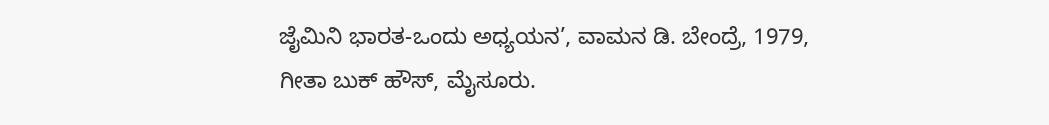ಜೈಮಿನಿ ಭಾರತ-ಒಂದು ಅಧ್ಯಯನ’, ವಾಮನ ಡಿ. ಬೇಂದ್ರೆ, 1979, ಗೀತಾ ಬುಕ್ ಹೌಸ್, ಮೈಸೂರು.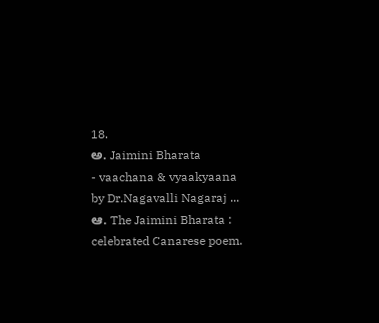18.
ಅ. Jaimini Bharata
- vaachana & vyaakyaana
by Dr.Nagavalli Nagaraj ...
ಆ. The Jaimini Bharata :
celebrated Canarese poem.